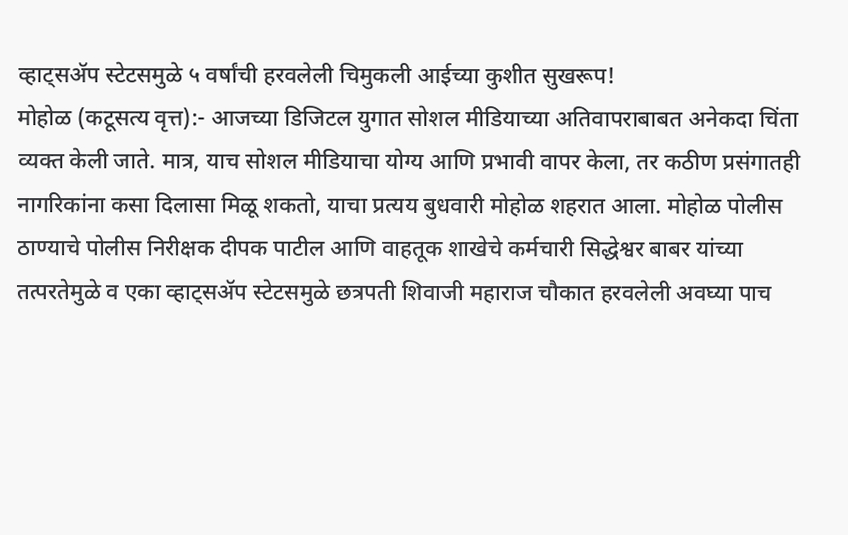व्हाट्सॲप स्टेटसमुळे ५ वर्षांची हरवलेली चिमुकली आईच्या कुशीत सुखरूप!
मोहोळ (कटूसत्य वृत्त):- आजच्या डिजिटल युगात सोशल मीडियाच्या अतिवापराबाबत अनेकदा चिंता व्यक्त केली जाते. मात्र, याच सोशल मीडियाचा योग्य आणि प्रभावी वापर केला, तर कठीण प्रसंगातही नागरिकांना कसा दिलासा मिळू शकतो, याचा प्रत्यय बुधवारी मोहोळ शहरात आला. मोहोळ पोलीस ठाण्याचे पोलीस निरीक्षक दीपक पाटील आणि वाहतूक शाखेचे कर्मचारी सिद्धेश्वर बाबर यांच्या तत्परतेमुळे व एका व्हाट्सॲप स्टेटसमुळे छत्रपती शिवाजी महाराज चौकात हरवलेली अवघ्या पाच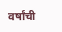वर्षांची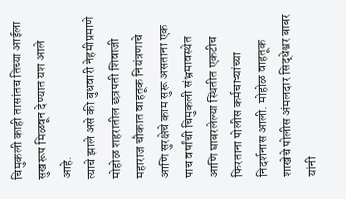चिमुकली काही तासांतच तिच्या आईला सुखरूप मिळवून देण्यात यश आले आहे.
त्याचे झाले असे की बुधवारी नेहमीप्रमाणे मोहोळ शहरातील छत्रपती शिवाजी महाराज चौकात वाहतूक नियंत्रणाचे आणि सुरक्षेचे काम सुरू असताना एक पाच वर्षांची चिमुकली संभ्रमावस्थेत आणि घाबरलेल्या स्थितीत एकटीच फिरताना पोलीस कर्मचाऱ्यांच्या निदर्शनास आली. मोहोळ वाहतूक शाखेचे पोलीस अंमलदार सिद्धेश्वर बाबर यांनी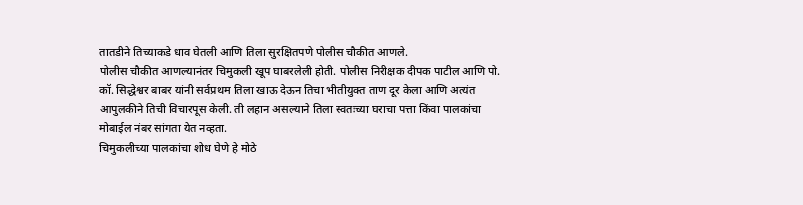तातडीने तिच्याकडे धाव घेतली आणि तिला सुरक्षितपणे पोलीस चौकीत आणले.
पोलीस चौकीत आणल्यानंतर चिमुकली खूप घाबरलेली होती. पोलीस निरीक्षक दीपक पाटील आणि पो. कॉ. सिद्धेश्वर बाबर यांनी सर्वप्रथम तिला खाऊ देऊन तिचा भीतीयुक्त ताण दूर केला आणि अत्यंत आपुलकीने तिची विचारपूस केली. ती लहान असल्याने तिला स्वतःच्या घराचा पत्ता किंवा पालकांचा मोबाईल नंबर सांगता येत नव्हता.
चिमुकलीच्या पालकांचा शोध घेणे हे मोठे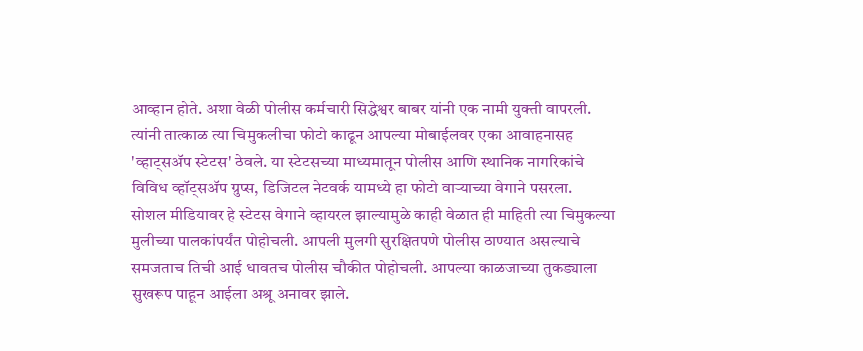आव्हान होते. अशा वेळी पोलीस कर्मचारी सिद्धेश्वर बाबर यांनी एक नामी युक्ती वापरली. त्यांनी तात्काळ त्या चिमुकलीचा फोटो काढून आपल्या मोबाईलवर एका आवाहनासह 'व्हाट्सॲप स्टेटस' ठेवले. या स्टेटसच्या माध्यमातून पोलीस आणि स्थानिक नागरिकांचे विविध व्हॉट्सॲप ग्रुप्स, डिजिटल नेटवर्क यामध्ये हा फोटो वाऱ्याच्या वेगाने पसरला.
सोशल मीडियावर हे स्टेटस वेगाने व्हायरल झाल्यामुळे काही वेळात ही माहिती त्या चिमुकल्या मुलीच्या पालकांपर्यंत पोहोचली. आपली मुलगी सुरक्षितपणे पोलीस ठाण्यात असल्याचे समजताच तिची आई धावतच पोलीस चौकीत पोहोचली. आपल्या काळजाच्या तुकड्याला सुखरूप पाहून आईला अश्रू अनावर झाले.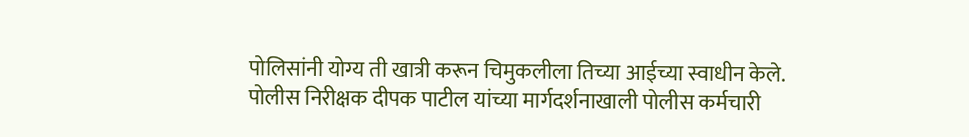पोलिसांनी योग्य ती खात्री करून चिमुकलीला तिच्या आईच्या स्वाधीन केले.
पोलीस निरीक्षक दीपक पाटील यांच्या मार्गदर्शनाखाली पोलीस कर्मचारी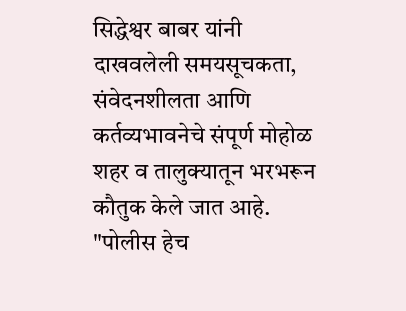सिद्धेश्वर बाबर यांनी दाखवलेली समयसूचकता, संवेदनशीलता आणि कर्तव्यभावनेचे संपूर्ण मोहोळ शहर व तालुक्यातून भरभरून कौतुक केले जात आहे. "पोलीस हेच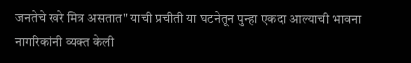जनतेचे खरे मित्र असतात" याची प्रचीती या घटनेतून पुन्हा एकदा आल्याची भावना नागरिकांनी व्यक्त केली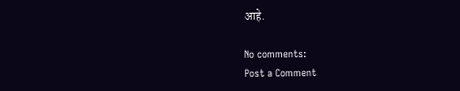आहे.

No comments:
Post a Comment